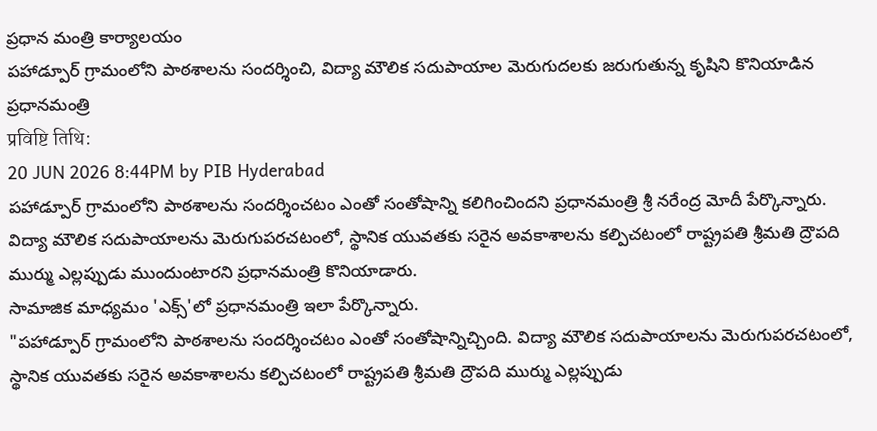ప్రధాన మంత్రి కార్యాలయం
పహాడ్పూర్ గ్రామంలోని పాఠశాలను సందర్శించి, విద్యా మౌలిక సదుపాయాల మెరుగుదలకు జరుగుతున్న కృషిని కొనియాడిన ప్రధానమంత్రి
प्रविष्टि तिथि:
20 JUN 2026 8:44PM by PIB Hyderabad
పహాడ్పూర్ గ్రామంలోని పాఠశాలను సందర్శించటం ఎంతో సంతోషాన్ని కలిగించిందని ప్రధానమంత్రి శ్రీ నరేంద్ర మోదీ పేర్కొన్నారు.
విద్యా మౌలిక సదుపాయాలను మెరుగుపరచటంలో, స్థానిక యువతకు సరైన అవకాశాలను కల్పిచటంలో రాష్ట్రపతి శ్రీమతి ద్రౌపది ముర్ము ఎల్లప్పుడు ముందుంటారని ప్రధానమంత్రి కొనియాడారు.
సామాజిక మాధ్యమం 'ఎక్స్'లో ప్రధానమంత్రి ఇలా పేర్కొన్నారు.
"పహాడ్పూర్ గ్రామంలోని పాఠశాలను సందర్శించటం ఎంతో సంతోషాన్నిచ్చింది. విద్యా మౌలిక సదుపాయాలను మెరుగుపరచటంలో, స్థానిక యువతకు సరైన అవకాశాలను కల్పిచటంలో రాష్ట్రపతి శ్రీమతి ద్రౌపది ముర్ము ఎల్లప్పుడు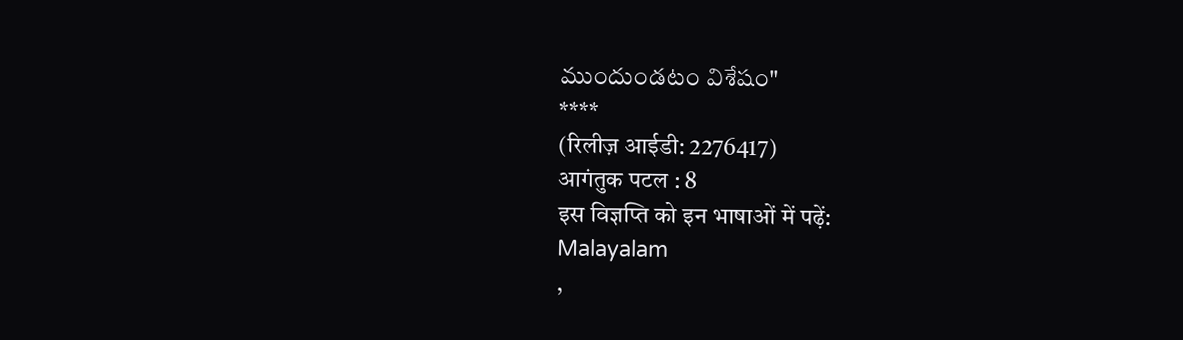ముందుండటం విశేషం"
****
(रिलीज़ आईडी: 2276417)
आगंतुक पटल : 8
इस विज्ञप्ति को इन भाषाओं में पढ़ें:
Malayalam
,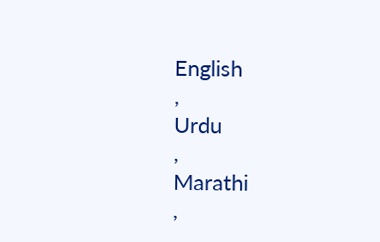English
,
Urdu
,
Marathi
,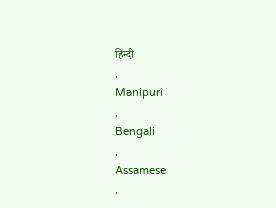हिन्दी
,
Manipuri
,
Bengali
,
Assamese
,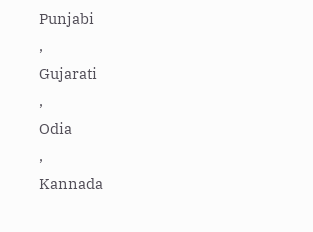Punjabi
,
Gujarati
,
Odia
,
Kannada